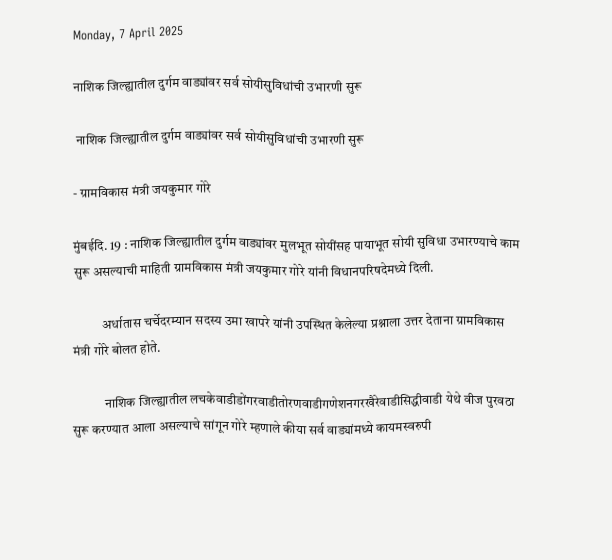Monday, 7 April 2025

नाशिक जिल्ह्यातील दुर्गम वाड्यांवर सर्व सोयीसुविधांची उभारणी सुरू

 नाशिक जिल्ह्यातील दुर्गम वाड्यांवर सर्व सोयीसुविधांची उभारणी सुरू

- ग्रामविकास मंत्री जयकुमार गोरे

मुंबईदि. 19 : नाशिक जिल्ह्यातील दुर्गम वाड्यांवर मुलभूत सोयींसह पायाभूत सोयी सुविधा उभारण्याचे काम सुरू असल्याची माहिती ग्रामविकास मंत्री जयकुमार गोरे यांनी विधानपरिषदेमध्ये दिली.

           अर्धातास चर्चेदरम्यान सदस्य उमा खापरे यांनी उपस्थित केलेल्या प्रश्नाला उत्तर देताना ग्रामविकास मंत्री गोरे बोलत होते.

            नाशिक जिल्ह्यातील लचकेवाडीडोंगरवाडीतोरणवाडीगणेशनगरखैरेवाडीसिद्धीवाडी येथे वीज पुरवठा सुरू करण्यात आला असल्याचे सांगून गोरे म्हणाले कीया सर्व वाड्यांमध्ये कायमस्वरुपी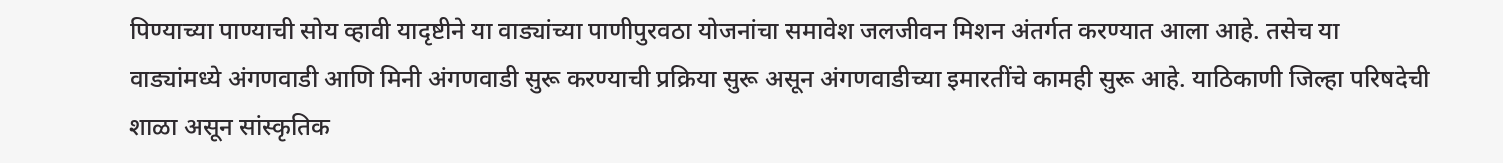पिण्याच्या पाण्याची सोय व्हावी यादृष्टीने या वाड्यांच्या पाणीपुरवठा योजनांचा समावेश जलजीवन मिशन अंतर्गत करण्यात आला आहे. तसेच या वाड्यांमध्ये अंगणवाडी आणि मिनी अंगणवाडी सुरू करण्याची प्रक्रिया सुरू असून अंगणवाडीच्या इमारतींचे कामही सुरू आहे. याठिकाणी जिल्हा परिषदेची शाळा असून सांस्कृतिक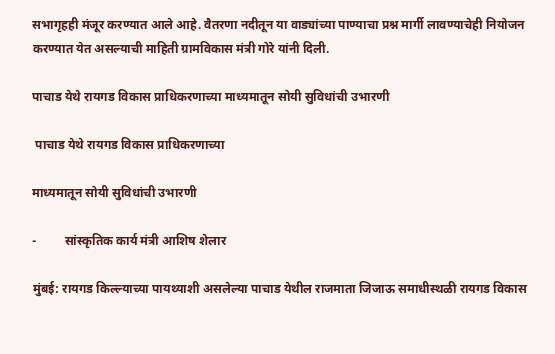सभागृहही मंजूर करण्यात आले आहे. वैतरणा नदीतून या वाड्यांच्या पाण्याचा प्रश्न मार्गी लावण्याचेही नियोजन करण्यात येत असल्याची माहिती ग्रामविकास मंत्री गोरे यांनी दिली.

पाचाड येथे रायगड विकास प्राधिकरणाच्या माध्यमातून सोयी सुविधांची उभारणी

 पाचाड येथे रायगड विकास प्राधिकरणाच्या

माध्यमातून सोयी सुविधांची उभारणी

-         सांस्कृतिक कार्य मंत्री आशिष शेलार

मुंबई: रायगड किल्ल्याच्या पायथ्याशी असलेल्या पाचाड येथील राजमाता जिजाऊ समाधीस्थळी रायगड विकास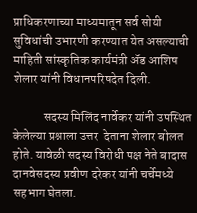प्राधिकरणाच्या माध्यमातून सर्व सोयी सुविधांची उभारणी करण्यात येत असल्याची माहिती सांस्कृतिक कार्यमंत्री ॲड आशिष शेलार यांनी विधानपरिषदेत दिली.

            सदस्य मिलिंद नार्वेकर यांनी उपस्थित केलेल्या प्रश्नाला उत्तर  देताना शेलार बोलत होते. यावेळी सदस्य विरोधी पक्ष नेते बादास दानवेसदस्य प्रवीण दरेकर यांनी चर्चेमध्ये सहभाग घेतला.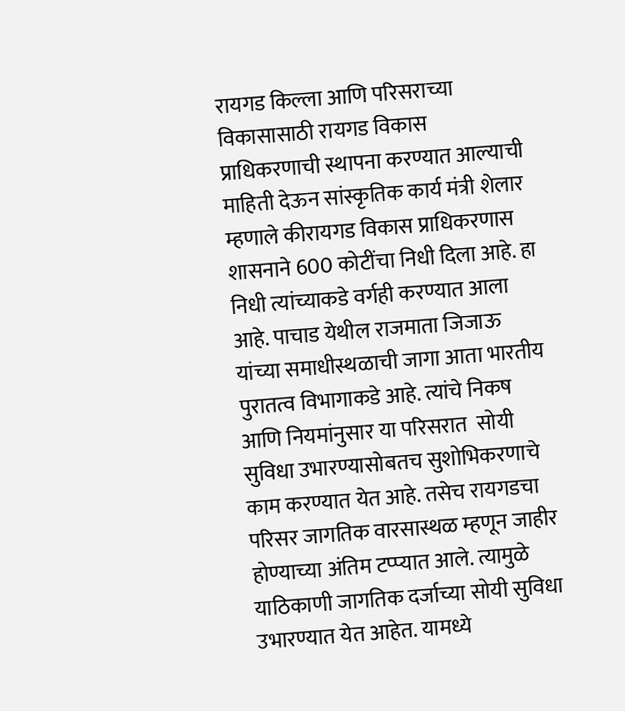रायगड किल्ला आणि परिसराच्या विकासासाठी रायगड विकास प्राधिकरणाची स्थापना करण्यात आल्याची माहिती देऊन सांस्कृतिक कार्य मंत्री शेलार म्हणाले कीरायगड विकास प्राधिकरणास शासनाने 600 कोटींचा निधी दिला आहे. हा निधी त्यांच्याकडे वर्गही करण्यात आला आहे. पाचाड येथील राजमाता जिजाऊ यांच्या समाधीस्थळाची जागा आता भारतीय पुरातत्व विभागाकडे आहे. त्यांचे निकष आणि नियमांनुसार या परिसरात  सोयी सुविधा उभारण्यासोबतच सुशोभिकरणाचे काम करण्यात येत आहे. तसेच रायगडचा परिसर जागतिक वारसास्थळ म्हणून जाहीर होण्याच्या अंतिम टप्प्यात आले. त्यामुळे याठिकाणी जागतिक दर्जाच्या सोयी सुविधा उभारण्यात येत आहेत. यामध्ये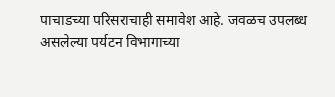पाचाडच्या परिसराचाही समावेश आहे. जवळच उपलब्ध असलेल्या पर्यटन विभागाच्या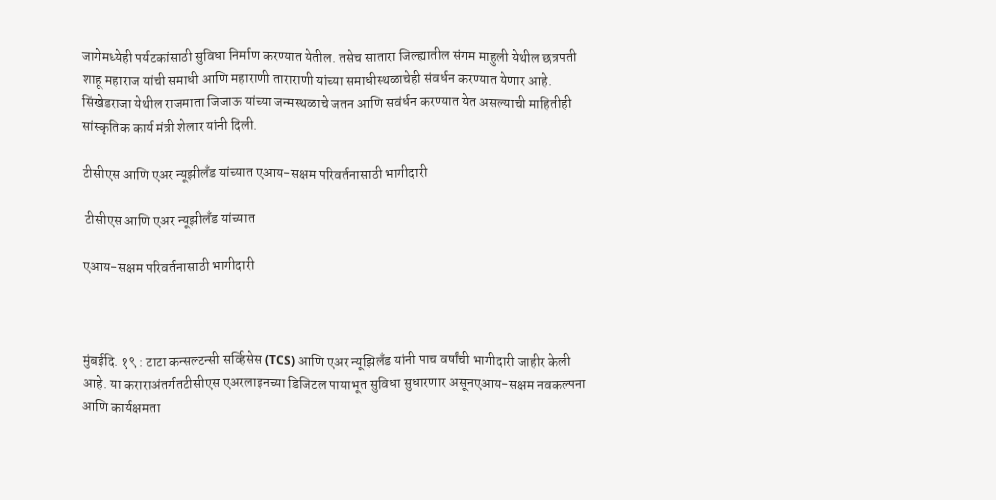जागेमध्येही पर्यटकांसाठी सुविधा निर्माण करण्यात येतील. तसेच सातारा जिल्ह्यातील संगम माहुली येथील छत्रपती शाहू महाराज यांची समाधी आणि महाराणी ताराराणी यांच्या समाधीस्थळाचेही संवर्धन करण्यात येणार आहे. सिंखेडराजा येथील राजमाता जिजाऊ यांच्या जन्मस्थळाचे जतन आणि सवंर्धन करण्यात येत असल्याची माहितीही सांस्कृतिक कार्य मंत्री शेलार यांनी दिली.

टीसीएस आणि एअर न्यूझीलँड यांच्यात एआय-सक्षम परिवर्तनासाठी भागीदारी

 टीसीएस आणि एअर न्यूझीलँड यांच्यात

एआय-सक्षम परिवर्तनासाठी भागीदारी



मुंबईदि. १९ : टाटा कन्सल्टन्सी सर्व्हिसेस (TCS) आणि एअर न्यूझिलँड यांनी पाच वर्षांची भागीदारी जाहीर केली आहे. या कराराअंतर्गतटीसीएस एअरलाइनच्या डिजिटल पायाभूत सुविधा सुधारणार असूनएआय-सक्षम नवकल्पना आणि कार्यक्षमता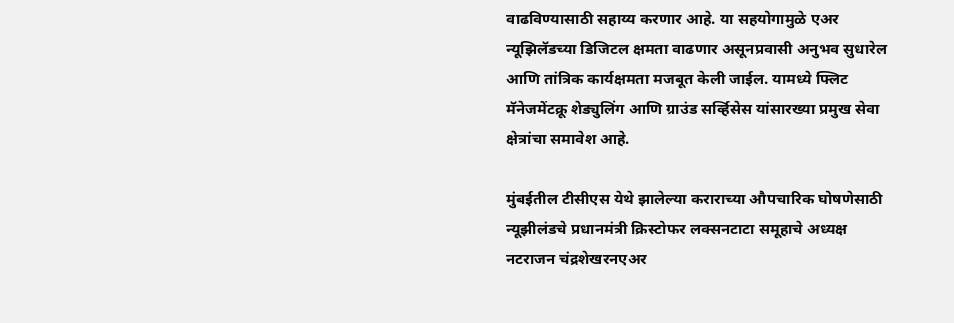वाढविण्यासाठी सहाय्य करणार आहे. या सहयोगामुळे एअर न्यूझिलॅडच्या डिजिटल क्षमता वाढणार असूनप्रवासी अनुभव सुधारेल आणि तांत्रिक कार्यक्षमता मजबूत केली जाईल. यामध्ये फ्लिट मॅनेजमेंटक्रू शेड्युलिंग आणि ग्राउंड सर्व्हिसेस यांसारख्या प्रमुख सेवा क्षेत्रांचा समावेश आहे.

मुंबईतील टीसीएस येथे झालेल्या कराराच्या औपचारिक घोषणेसाठी न्यूझीलंडचे प्रधानमंत्री क्रिस्टोफर लक्सनटाटा समूहाचे अध्यक्ष नटराजन चंद्रशेखरनएअर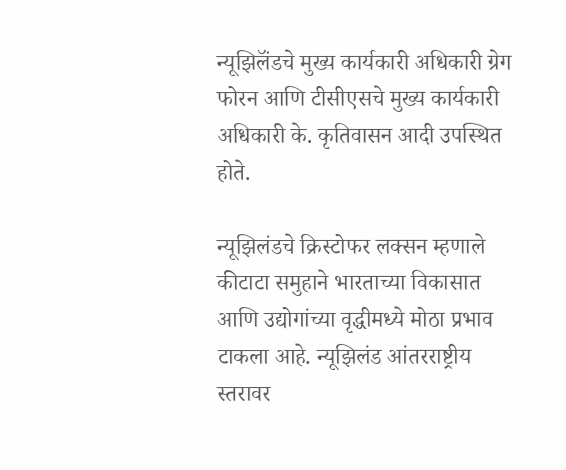न्यूझिलॅंडचे मुख्य कार्यकारी अधिकारी ग्रेग फोरन आणि टीसीएसचे मुख्य कार्यकारी अधिकारी के. कृतिवासन आदी उपस्थित होते.

न्यूझिलंडचे क्रिस्टोफर लक्सन म्हणाले कीटाटा समुहाने भारताच्या विकासात आणि उद्योगांच्या वृद्धीमध्ये मोठा प्रभाव टाकला आहे. न्यूझिलंड आंतरराष्ट्रीय स्तरावर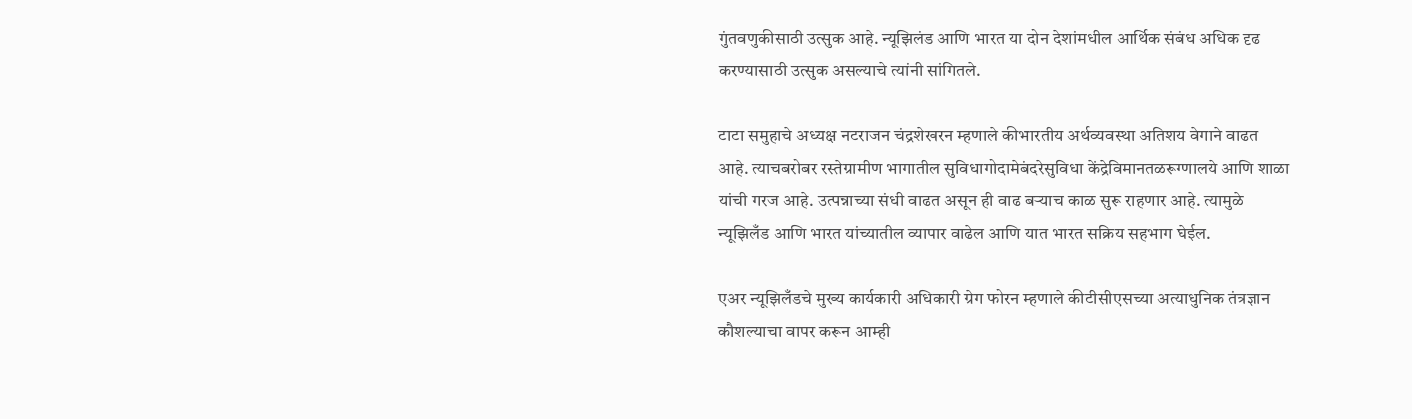गुंतवणुकीसाठी उत्सुक आहे. न्यूझिलंड आणि भारत या दोन देशांमधील आर्थिक संबंध अधिक दृढ करण्यासाठी उत्सुक असल्याचे त्यांनी सांगितले.

टाटा समुहाचे अध्यक्ष नटराजन चंद्रशेखरन म्हणाले कीभारतीय अर्थव्यवस्था अतिशय वेगाने वाढत आहे. त्याचबरोबर रस्तेग्रामीण भागातील सुविधागोदामेबंदरेसुविधा केंद्रेविमानतळरूग्णालये आणि शाळा यांची गरज आहे. उत्पन्नाच्या संधी वाढत असून ही वाढ बऱ्याच काळ सुरू राहणार आहे. त्यामुळे न्यूझिलँड आणि भारत यांच्यातील व्यापार वाढेल आणि यात भारत सक्रिय सहभाग घेईल.

एअर न्यूझिलँडचे मुख्य कार्यकारी अधिकारी ग्रेग फोरन म्हणाले कीटीसीएसच्या अत्याधुनिक तंत्रज्ञान कौशल्याचा वापर करून आम्ही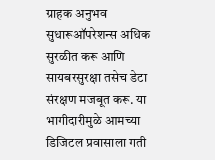ग्राहक अनुभव सुधारूऑपरेशन्स अधिक सुरळीत करू आणि सायबरसुरक्षा तसेच डेटा संरक्षण मजबूत करू. या भागीदारीमुळे आमच्या डिजिटल प्रवासाला गती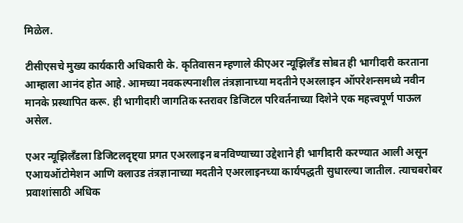मिळेल.

टीसीएसचे मुख्य कार्यकारी अधिकारी के. कृतिवासन म्हणाले कीएअर न्यूझिलँड सोबत ही भागीदारी करताना आम्हाला आनंद होत आहे. आमच्या नवकल्पनाशील तंत्रज्ञानाच्या मदतीने एअरलाइन ऑपरेशन्समध्ये नवीन मानके प्रस्थापित करू. ही भागीदारी जागतिक स्तरावर डिजिटल परिवर्तनाच्या दिशेने एक महत्त्वपूर्ण पाऊल असेल.

एअर न्यूझिलँडला डिजिटलदृष्ट्या प्रगत एअरलाइन बनविण्याच्या उद्देशाने ही भागीदारी करण्यात आली असून एआयऑटोमेशन आणि क्लाउड तंत्रज्ञानाच्या मदतीने एअरलाइनच्या कार्यपद्धती सुधारल्या जातील. त्याचबरोबर प्रवाशांसाठी अधिक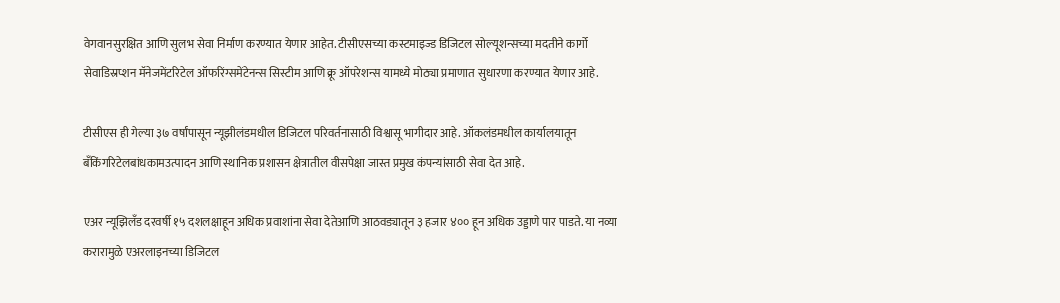वेगवानसुरक्षित आणि सुलभ सेवा निर्माण करण्यात येणार आहेत. टीसीएसच्या कस्टमाइज्ड डिजिटल सोल्यूशन्सच्या मदतीने कार्गो सेवाडिस्रप्शन मॅनेजमेंटरिटेल ऑफरिंग्समेंटेनन्स सिस्टीम आणि क्रू ऑपरेशन्स यामध्ये मोठ्या प्रमाणात सुधारणा करण्यात येणार आहे.

टीसीएस ही गेल्या ३७ वर्षांपासून न्यूझीलंडमधील डिजिटल परिवर्तनासाठी विश्वासू भागीदार आहे. ऑकलंडमधील कार्यालयातून बँकिंगरिटेलबांधकामउत्पादन आणि स्थानिक प्रशासन क्षेत्रातील वीसपेक्षा जास्त प्रमुख कंपन्यांसाठी सेवा देत आहे.

एअर न्यूझिलॅंड दरवर्षी १५ दशलक्षाहून अधिक प्रवाशांना सेवा देतेआणि आठवड्यातून ३ हजार ४०० हून अधिक उड्डाणे पार पाडते. या नव्या करारामुळे एअरलाइनच्या डिजिटल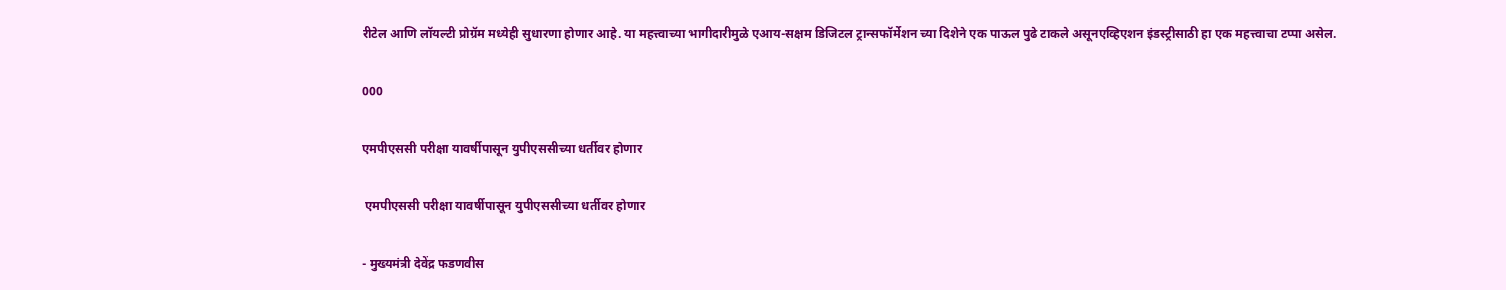रीटेल आणि लॉयल्टी प्रोग्रॅम मध्येही सुधारणा होणार आहे. या महत्त्वाच्या भागीदारीमुळे एआय-सक्षम डिजिटल ट्रान्सफॉर्मेशन च्या दिशेने एक पाऊल पुढे टाकले असूनएव्हिएशन इंडस्ट्रीसाठी हा एक महत्त्वाचा टप्पा असेल.

000

एमपीएससी परीक्षा यावर्षीपासून युपीएससीच्या धर्तीवर होणार

 एमपीएससी परीक्षा यावर्षीपासून युपीएससीच्या धर्तीवर होणार

- मुख्यमंत्री देवेंद्र फडणवीस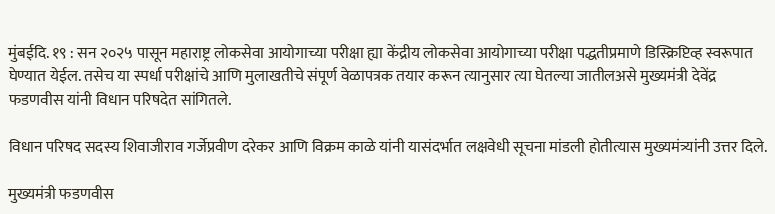मुंबईदि. १९ : सन २०२५ पासून महाराष्ट्र लोकसेवा आयोगाच्या परीक्षा ह्या केंद्रीय लोकसेवा आयोगाच्या परीक्षा पद्धतीप्रमाणे डिस्क्रिप्टिव्ह स्वरूपात घेण्यात येईल. तसेच या स्पर्धा परीक्षांचे आणि मुलाखतीचे संपूर्ण वेळापत्रक तयार करून त्यानुसार त्या घेतल्या जातीलअसे मुख्यमंत्री देवेंद्र फडणवीस यांनी विधान परिषदेत सांगितले.

विधान परिषद सदस्य शिवाजीराव गर्जेप्रवीण दरेकर आणि विक्रम काळे यांनी यासंदर्भात लक्षवेधी सूचना मांडली होतीत्यास मुख्यमंत्र्यांनी उत्तर दिले.

मुख्यमंत्री फडणवीस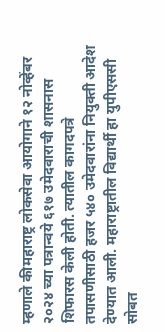म्हणाले कीमहाराष्ट्र लोकसेवा आयोगाने १२ नोव्हेंबर २०२४ च्या पत्रान्वये ६१७ उमेदवाराची शासनास शिफारस केली होती. त्यातील कागदपत्रे तपासणीसाठी हजर ५४० उमेदवारांना नियुक्ती आदेश देण्यात आली. महाराष्ट्रातील विद्यार्थी हा युपीएससी सोबत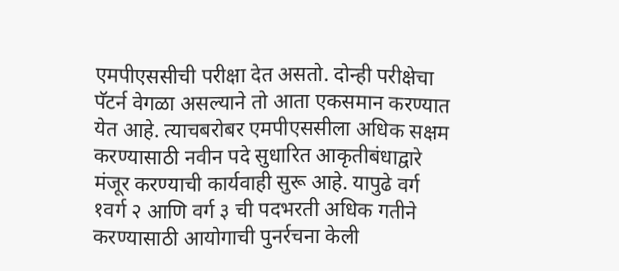एमपीएससीची परीक्षा देत असतो. दोन्ही परीक्षेचा पॅटर्न वेगळा असल्याने तो आता एकसमान करण्यात येत आहे. त्याचबरोबर एमपीएससीला अधिक सक्षम करण्यासाठी नवीन पदे सुधारित आकृतीबंधाद्वारे मंजूर करण्याची कार्यवाही सुरू आहे. यापुढे वर्ग १वर्ग २ आणि वर्ग ३ ची पदभरती अधिक गतीने करण्यासाठी आयोगाची पुनर्रचना केली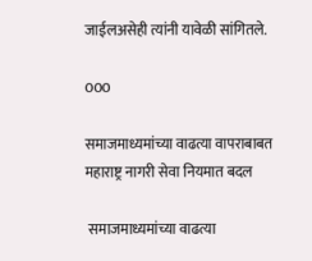जाईलअसेही त्यांनी यावेळी सांगितले.

000

समाजमाध्यमांच्या वाढत्या वापराबाबत महाराष्ट्र नागरी सेवा नियमात बदल

 समाजमाध्यमांच्या वाढत्या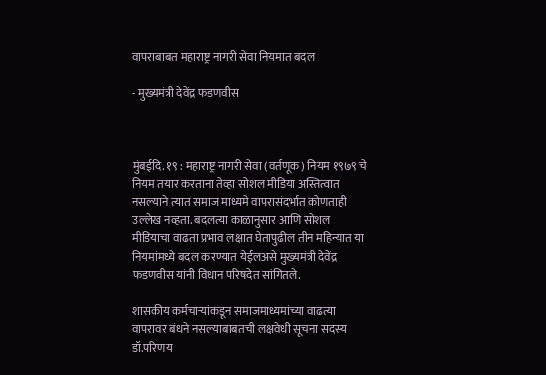वापराबाबत महाराष्ट्र नागरी सेवा नियमात बदल

- मुख्यमंत्री देवेंद्र फडणवीस



मुंबईदि. १९ : महाराष्ट्र नागरी सेवा (वर्तणूक) नियम १९७९ चे नियम तयार करताना तेव्हा सोशल मीडिया अस्तित्वात नसल्याने त्यात समाज माध्यमे वापरासंदर्भात कोणताही उल्लेख नव्हता. बदलत्या काळानुसार आणि सोशल मीडियाचा वाढता प्रभाव लक्षात घेतापुढील तीन महिन्यात या नियमांमध्ये बदल करण्यात येईलअसे मुख्यमंत्री देवेंद्र फडणवीस यांनी विधान परिषदेत सांगितले.

शासकीय कर्मचाऱ्यांकडून समाजमाध्यमांच्या वाढत्या वापरावर बंधने नसल्याबाबतची लक्षवेधी सूचना सदस्य डॉ.परिणय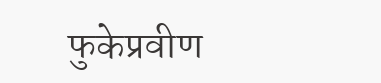फुकेप्रवीण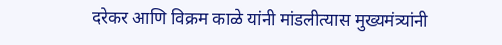दरेकर आणि विक्रम काळे यांनी मांडलीत्यास मुख्यमंत्र्यांनी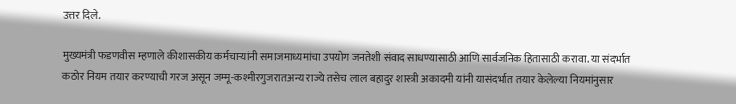उत्तर दिले.

मुख्यमंत्री फडणवीस म्हणाले कीशासकीय कर्मचाऱ्यांनी समाजमाध्यमांचा उपयोग जनतेशी संवाद साधण्यासाठी आणि सार्वजनिक हितासाठी करावा. या संदर्भात कठोर नियम तयार करण्याची गरज असून जम्मू-कश्मीरगुजरातअन्य राज्ये तसेच लाल बहादुर शास्त्री अकादमी यांनी यासंदर्भात तयार केलेल्या नियमांनुसार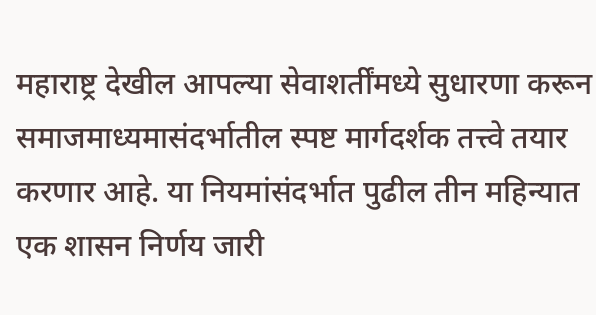महाराष्ट्र देखील आपल्या सेवाशर्तींमध्ये सुधारणा करून समाजमाध्यमासंदर्भातील स्पष्ट मार्गदर्शक तत्त्वे तयार करणार आहे. या नियमांसंदर्भात पुढील तीन महिन्यात एक शासन निर्णय जारी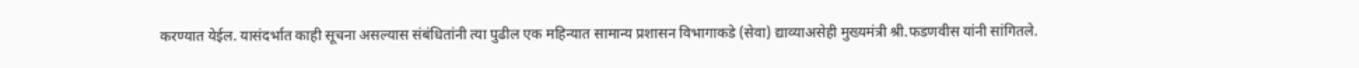करण्यात येईल. यासंदर्भात काही सूचना असल्यास संबंधितांनी त्या पुढील एक महिन्यात सामान्य प्रशासन विभागाकडे (सेवा) द्याव्याअसेही मुख्यमंत्री श्री.फडणवीस यांनी सांगितले.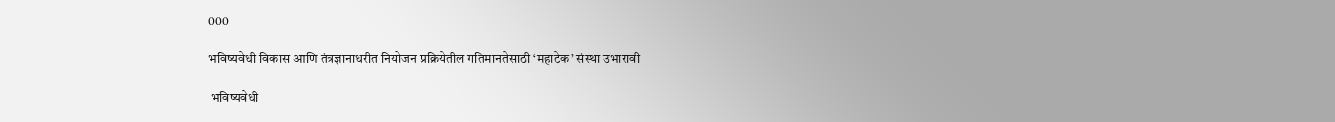000

भविष्यवेधी विकास आणि तंत्रज्ञानाधरीत नियोजन प्रक्रियेतील गतिमानतेसाठी ‘महाटेक’ संस्था उभारावी

 भविष्यवेधी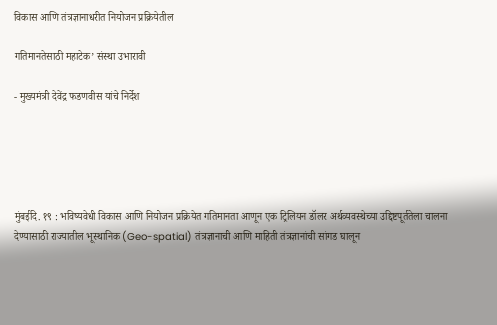विकास आणि तंत्रज्ञानाधरीत नियोजन प्रक्रियेतील

गतिमानतेसाठी महाटेक’ संस्था उभारावी

- मुख्यमंत्री देवेंद्र फडणवीस यांचे निर्देश





मुंबईदि. १९ : भविष्यवेधी विकास आणि नियोजन प्रक्रियेत गतिमानता आणून एक ट्रिलियन डॉलर अर्थव्यवस्थेच्या उद्दिष्टपूर्ततेला चालना देण्यासाठी राज्यातील भूस्थानिक (Geo-spatial) तंत्रज्ञानाची आणि माहिती तंत्रज्ञानांची सांगड घालून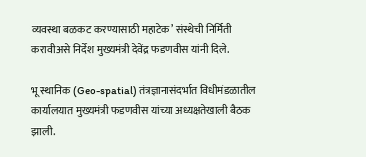व्यवस्था बळकट करण्यासाठी महाटेक’ संस्थेची निर्मिती करावीअसे निर्देश मुख्यमंत्री देवेंद्र फडणवीस यांनी दिले.

भू स्थानिक (Geo-spatial) तंत्रज्ञानासंदर्भात विधीमंडळातील कार्यालयात मुख्यमंत्री फडणवीस यांच्या अध्यक्षतेखाली बैठक झाली.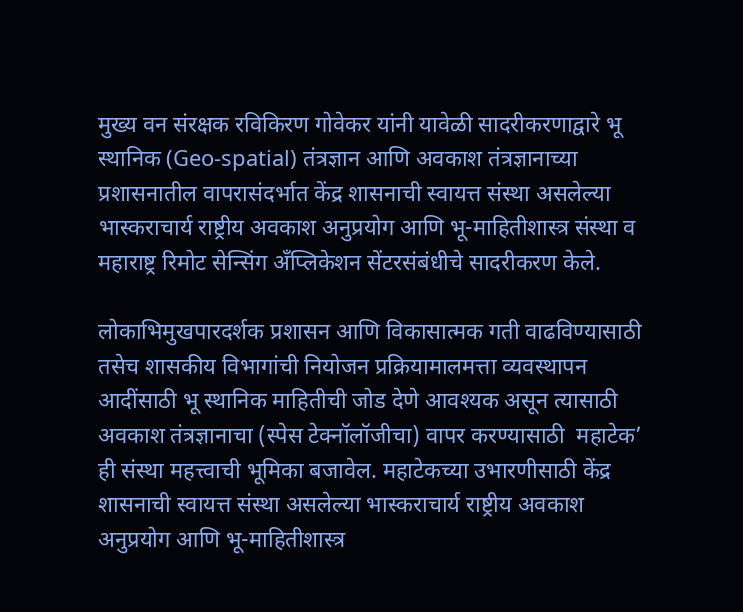मुख्य वन संरक्षक रविकिरण गोवेकर यांनी यावेळी सादरीकरणाद्वारे भू स्थानिक (Geo-spatial) तंत्रज्ञान आणि अवकाश तंत्रज्ञानाच्या प्रशासनातील वापरासंदर्भात केंद्र शासनाची स्वायत्त संस्था असलेल्या भास्कराचार्य राष्ट्रीय अवकाश अनुप्रयोग आणि भू-माहितीशास्त्र संस्था व महाराष्ट्र रिमोट सेन्सिंग अँप्लिकेशन सेंटरसंबंधीचे सादरीकरण केले.

लोकाभिमुखपारदर्शक प्रशासन आणि विकासात्मक गती वाढविण्यासाठी तसेच शासकीय विभागांची नियोजन प्रक्रियामालमत्ता व्यवस्थापन आदींसाठी भू स्थानिक माहितीची जोड देणे आवश्यक असून त्यासाठी अवकाश तंत्रज्ञानाचा (स्पेस टेक्नॉलॉजीचा) वापर करण्यासाठी  महाटेक’ ही संस्था महत्त्वाची भूमिका बजावेल. महाटेकच्या उभारणीसाठी केंद्र शासनाची स्वायत्त संस्था असलेल्या भास्कराचार्य राष्ट्रीय अवकाश अनुप्रयोग आणि भू-माहितीशास्त्र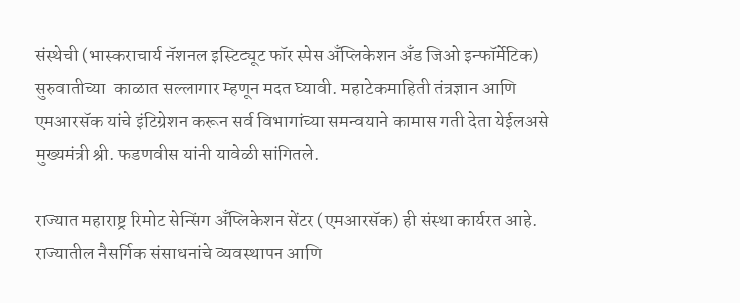संस्थेची (भास्कराचार्य नॅशनल इस्टिट्यूट फॉर स्पेस अँप्लिकेशन अँड जिओ इन्फॉर्मेटिक) सुरुवातीच्या  काळात सल्लागार म्हणून मदत घ्यावी. महाटेकमाहिती तंत्रज्ञान आणि एमआरसॅक यांचे इंटिग्रेशन करून सर्व विभागांच्या समन्वयाने कामास गती देता येईलअसे मुख्यमंत्री श्री. फडणवीस यांनी यावेळी सांगितले.

राज्यात महाराष्ट्र रिमोट सेन्सिंग अँप्लिकेशन सेंटर (एमआरसॅक) ही संस्था कार्यरत आहे. राज्यातील नैसर्गिक संसाधनांचे व्यवस्थापन आणि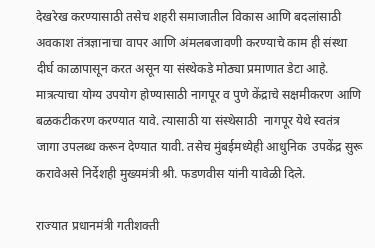देखरेख करण्यासाठी तसेच शहरी समाजातील विकास आणि बदलांसाठी अवकाश तंत्रज्ञानाचा वापर आणि अंमलबजावणी करण्याचे काम ही संस्था दीर्घ काळापासून करत असून या संस्थेकडे मोठ्या प्रमाणात डेटा आहे. मात्रत्याचा योग्य उपयोग होण्यासाठी नागपूर व पुणे केंद्राचे सक्षमीकरण आणि बळकटीकरण करण्यात यावे. त्यासाठी या संस्थेसाठी  नागपूर येथे स्वतंत्र जागा उपलब्ध करून देण्यात यावी. तसेच मुंबईमध्येही आधुनिक  उपकेंद्र सुरू करावेअसे निर्देशही मुख्यमंत्री श्री. फडणवीस यांनी यावेळी दिले.

राज्यात प्रधानमंत्री गतीशक्ती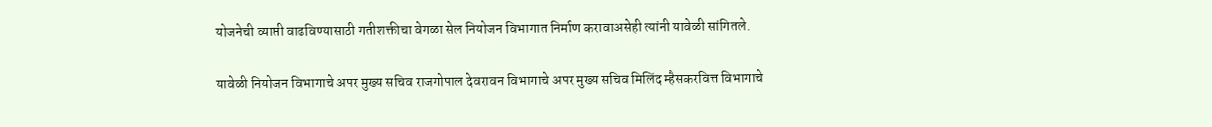योजनेची व्याप्ती वाढविण्यासाठी गतीशक्तीचा वेगळा सेल नियोजन विभागात निर्माण करावाअसेही त्यांनी यावेळी सांगितले.

यावेळी नियोजन विभागाचे अपर मुख्य सचिव राजगोपाल देवरावन विभागाचे अपर मुख्य सचिव मिलिंद म्हैसकरवित्त विभागाचे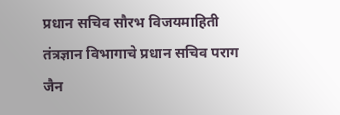प्रधान सचिव सौरभ विजयमाहिती तंत्रज्ञान विभागाचे प्रधान सचिव पराग जैन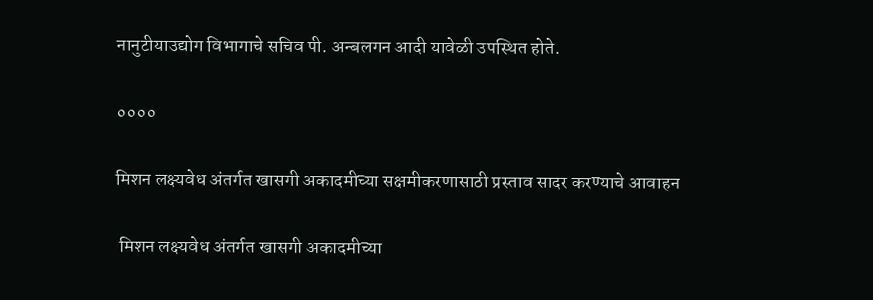नानुटीयाउद्योग विभागाचे सचिव पी. अन्बलगन आदी यावेळी उपस्थित होते.

००००

मिशन लक्ष्यवेध अंतर्गत खासगी अकादमीच्या सक्षमीकरणासाठी प्रस्ताव सादर करण्याचे आवाहन

 मिशन लक्ष्यवेध अंतर्गत खासगी अकादमीच्या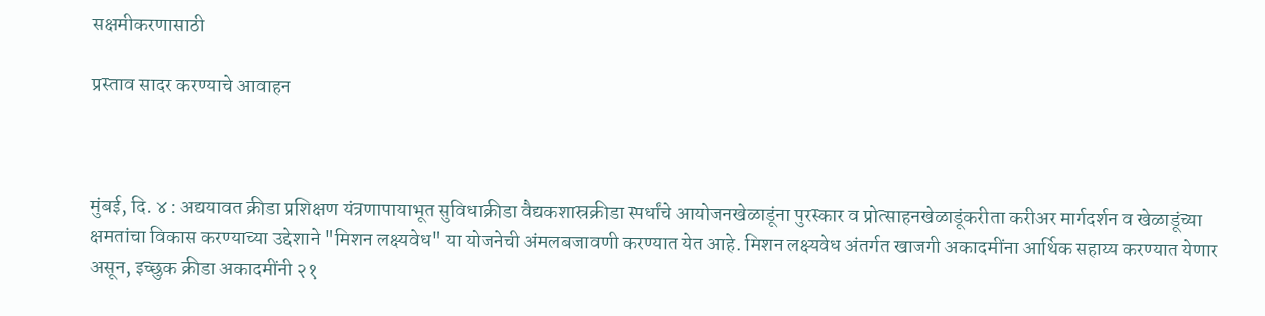सक्षमीकरणासाठी

प्रस्ताव सादर करण्याचे आवाहन



मुंबई, दि. ४ : अद्ययावत क्रीडा प्रशिक्षण यंत्रणापायाभूत सुविधाक्रीडा वैद्यकशास्रक्रीडा स्पर्धांचे आयोजनखेळाडूंना पुरस्कार व प्रोत्साहनखेळाडूंकरीता करीअर मार्गदर्शन व खेळाडूंच्या क्षमतांचा विकास करण्याच्या उद्देशाने "मिशन लक्ष्यवेध" या योजनेची अंमलबजावणी करण्यात येत आहे. मिशन लक्ष्यवेध अंतर्गत खाजगी अकादमींना आर्थिक सहाय्य करण्यात येणार असून, इच्छुक क्रीडा अकादमींनी २१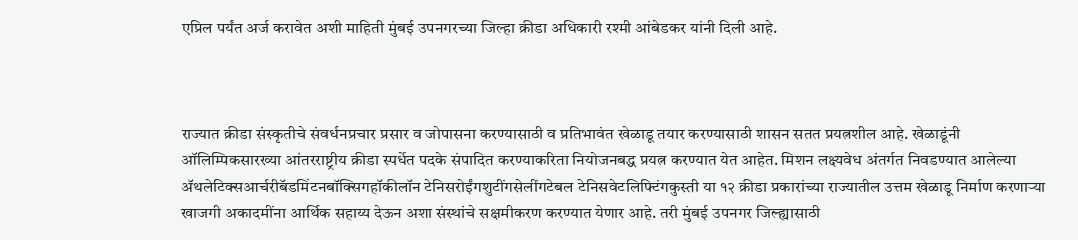एप्रिल पर्यंत अर्ज करावेत अशी माहिती मुंबई उपनगरच्या जिल्हा क्रीडा अधिकारी रश्मी आंबेडकर यांनी दिली आहे.



राज्यात क्रीडा संस्कृतीचे संवर्धनप्रचार प्रसार व जोपासना करण्यासाठी व प्रतिभावंत खेळाडू तयार करण्यासाठी शासन सतत प्रयत्नशील आहे. खेळाडूंनी ऑलिम्पिकसारख्या आंतरराष्ट्रीय क्रीडा स्पर्धेत पदके संपादित करण्याकरिता नियोजनबद्ध प्रयत्न करण्यात येत आहेत. मिशन लक्ष्यवेध अंतर्गत निवडण्यात आलेल्या ॲथलेटिक्सआर्चरीबॅडमिंटनबॉक्सिगहॉकीलॉन टेनिसरोईंगशुटींगसेलींगटेबल टेनिसवेटलिफ्टिंगकुस्ती या १२ क्रीडा प्रकारांच्या राज्यातील उत्तम खेळाडू निर्माण करणाऱ्या खाजगी अकादमींना आर्थिक सहाय्य देऊन अशा संस्थांचे सक्षमीकरण करण्यात येणार आहे. तरी मुंबई उपनगर जिल्ह्यासाठी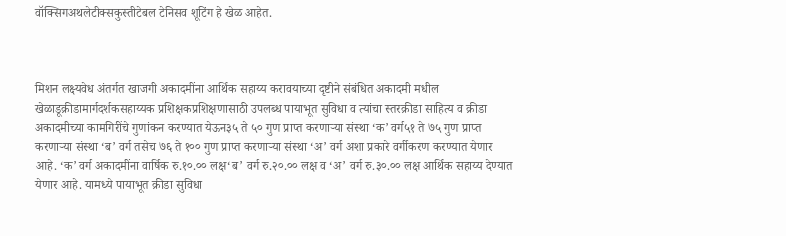वॉक्सिगअथलेटीक्सकुस्तीटेबल टेनिसव शूटिंग हे खेळ आहेत.



मिशन लक्ष्यवेध अंतर्गत खाजगी अकादमींना आर्थिक सहाय्य करावयाच्या दृष्टीने संबंधित अकादमी मधील खेळाडूक्रीडामार्गदर्शकसहाय्यक प्रशिक्षकप्रशिक्षणासाठी उपलब्ध पायाभूत सुविधा व त्यांचा स्तरक्रीडा साहित्य व क्रीडा अकादमीच्या कामगिरींचे गुणांकन करण्यात येऊन३५ ते ५० गुण प्राप्त करणाऱ्या संस्था ‘क’ वर्ग५१ ते ७५ गुण प्राप्त करणाऱ्या संस्था ‘ब’ वर्ग तसेच ७६ ते १०० गुण प्राप्त करणाऱ्या संस्था ‘अ’ वर्ग अशा प्रकारे वर्गीकरण करण्यात येणार आहे. ‘क’ वर्ग अकादमींना वार्षिक रु.१०.०० लक्ष‘ब’ वर्ग रु.२०.०० लक्ष व ‘अ’ वर्ग रु.३०.०० लक्ष आर्थिक सहाय्य देण्यात येणार आहे. यामध्ये पायाभूत क्रीडा सुविधा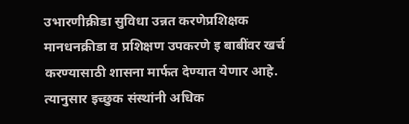उभारणीक्रीडा सुविधा उन्नत करणेप्रशिक्षक मानधनक्रीडा व प्रशिक्षण उपकरणे इ बाबींवर खर्च करण्यासाठी शासना मार्फत देण्यात येणार आहे. त्यानुसार इच्छुक संस्थांनी अधिक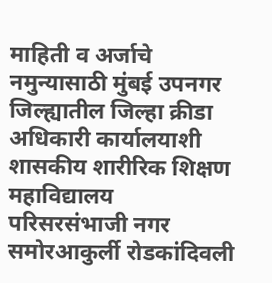माहिती व अर्जाचे नमुन्यासाठी मुंबई उपनगर जिल्ह्यातील जिल्हा क्रीडा अधिकारी कार्यालयाशी शासकीय शारीरिक शिक्षण महाविद्यालय परिसरसंभाजी नगर समोरआकुर्ली रोडकांदिवली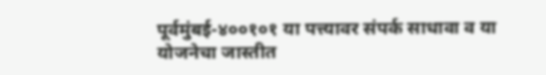पूर्वमुंबई-४००१०१ या पत्त्यावर संपर्क साधावा व या योजनेचा जास्तीत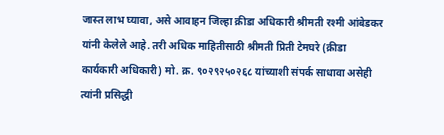जास्त लाभ घ्यावा, असे आवाहन जिल्हा क्रीडा अधिकारी श्रीमती रश्मी आंबेडकर यांनी केलेले आहे. तरी अधिक माहितीसाठी श्रीमती प्रिती टेमघरे (क्रीडा कार्यकारी अधिकारी) मो. क्र. ९०२९२५०२६८ यांच्याशी संपर्क साधावा असेही त्यांनी प्रसिद्धी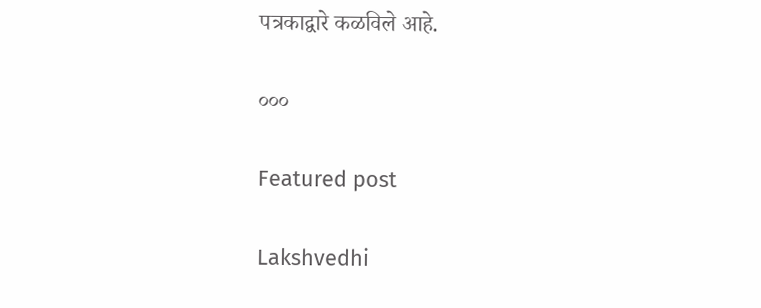पत्रकाद्वारे कळविले आहे.

०००

Featured post

Lakshvedhi